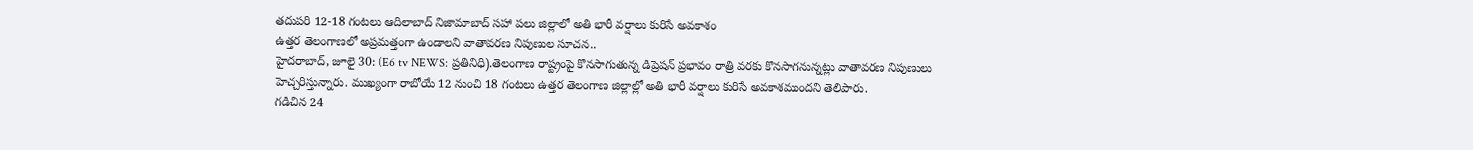తదుపరి 12-18 గంటలు ఆదిలాబాద్ నిజామాబాద్ సహా పలు జిల్లాలో అతి భారీ వర్షాలు కురిసే అవకాశం
ఉత్తర తెలంగాణలో అప్రమత్తంగా ఉండాలని వాతావరణ నిపుణుల సూచన..
హైదరాబాద్, జూలై 30: (E6 tv NEWS: ప్రతినిధి).తెలంగాణ రాష్ట్రంపై కొనసాగుతున్న డిప్రెషన్ ప్రభావం రాత్రి వరకు కొనసాగనున్నట్లు వాతావరణ నిపుణులు హెచ్చరిస్తున్నారు. ముఖ్యంగా రాబోయే 12 నుంచి 18 గంటలు ఉత్తర తెలంగాణ జిల్లాల్లో అతి భారీ వర్షాలు కురిసే అవకాశముందని తెలిపారు.
గడిచిన 24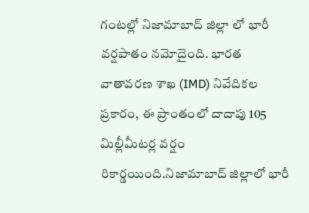గంటల్లో నిజామాబాద్ జిల్లా లో భారీ వర్షపాతం నమోదైంది. భారత వాతావరణ శాఖ (IMD) నివేదికల ప్రకారం, ఈ ప్రాంతంలో దాదాపు 105 మిల్లీమీటర్ల వర్షం రికార్డయింది.నిజామాబాద్ జిల్లాలో భారీ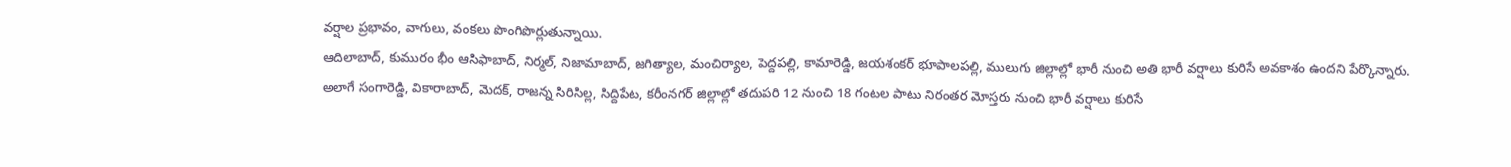వర్షాల ప్రభావం, వాగులు, వంకలు పొంగిపొర్లుతున్నాయి.
ఆదిలాబాద్, కుమురం భీం ఆసిఫాబాద్, నిర్మల్, నిజామాబాద్, జగిత్యాల, మంచిర్యాల, పెద్దపల్లి, కామారెడ్డి, జయశంకర్ భూపాలపల్లి, ములుగు జిల్లాల్లో భారీ నుంచి అతి భారీ వర్షాలు కురిసే అవకాశం ఉందని పేర్కొన్నారు.
అలాగే సంగారెడ్డి, వికారాబాద్, మెదక్, రాజన్న సిరిసిల్ల, సిద్దిపేట, కరీంనగర్ జిల్లాల్లో తదుపరి 12 నుంచి 18 గంటల పాటు నిరంతర మోస్తరు నుంచి భారీ వర్షాలు కురిసే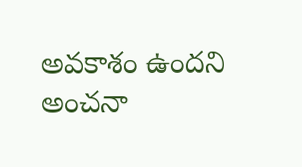అవకాశం ఉందని అంచనా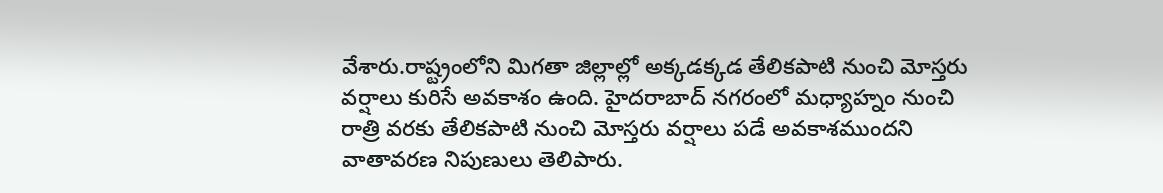వేశారు.రాష్ట్రంలోని మిగతా జిల్లాల్లో అక్కడక్కడ తేలికపాటి నుంచి మోస్తరు వర్షాలు కురిసే అవకాశం ఉంది. హైదరాబాద్ నగరంలో మధ్యాహ్నం నుంచి రాత్రి వరకు తేలికపాటి నుంచి మోస్తరు వర్షాలు పడే అవకాశముందని వాతావరణ నిపుణులు తెలిపారు.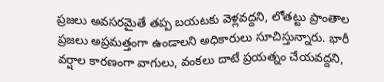ప్రజలు అవసరమైతే తప్ప బయటకు వెళ్లవద్దని, లోతట్టు ప్రాంతాల ప్రజలు అప్రమత్తంగా ఉండాలని అధికారులు సూచిస్తున్నారు. భారీ వర్షాల కారణంగా వాగులు, వంకలు దాటే ప్రయత్నం చేయవద్దని,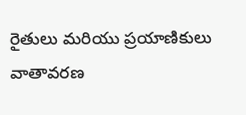రైతులు మరియు ప్రయాణికులు వాతావరణ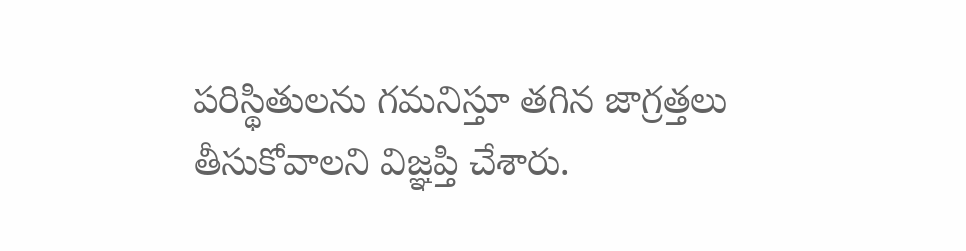పరిస్థితులను గమనిస్తూ తగిన జాగ్రత్తలు తీసుకోవాలని విజ్ఞప్తి చేశారు.